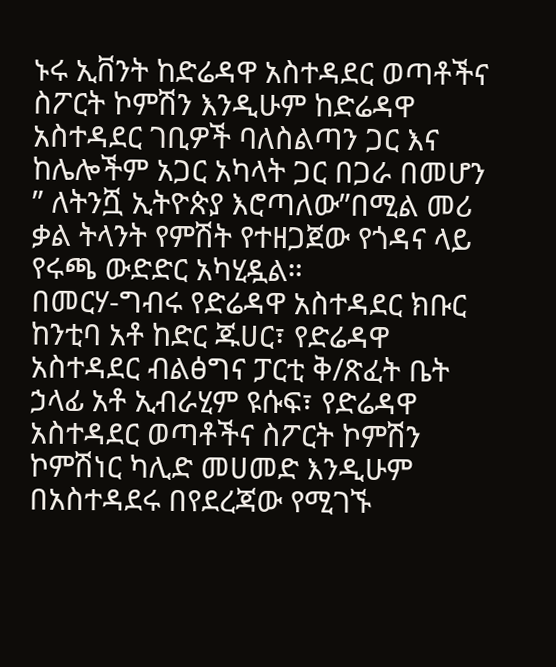ኑሩ ኢቨንት ከድሬዳዋ አስተዳደር ወጣቶችና ስፖርት ኮምሽን እንዲሁም ከድሬዳዋ አስተዳደር ገቢዎች ባለስልጣን ጋር እና ከሌሎችም አጋር አካላት ጋር በጋራ በመሆን ” ለትንሿ ኢትዮጵያ እሮጣለው”በሚል መሪ ቃል ትላንት የምሽት የተዘጋጀው የጎዳና ላይ የሩጫ ውድድር አካሂዷል።
በመርሃ-ግብሩ የድሬዳዋ አስተዳደር ክቡር ከንቲባ አቶ ከድር ጁሀር፣ የድሬዳዋ አስተዳደር ብልፅግና ፓርቲ ቅ/ጽፈት ቤት ኃላፊ አቶ ኢብራሂም ዩሱፍ፣ የድሬዳዋ አስተዳደር ወጣቶችና ስፖርት ኮምሽን ኮምሽነር ካሊድ መሀመድ እንዲሁም በአስተዳደሩ በየደረጃው የሚገኙ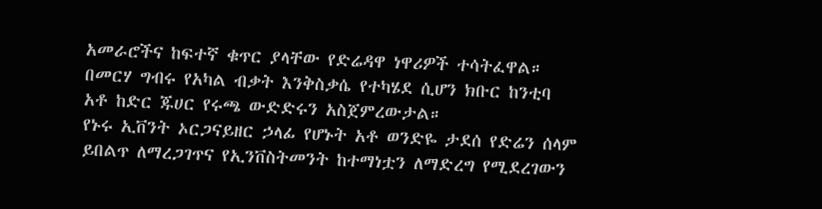አመራሮችና ከፍተኛ ቁጥር ያላቸው የድሬዳዋ ነዋሪዎች ተሳትፈዋል።
በመርሃ ግብሩ የአካል ብቃት እንቅስቃሴ የተካሄደ ሲሆን ክቡር ከንቲባ አቶ ከድር ጁሀር የሩጫ ውድድሩን አስጀምረውታል።
የኑሩ ኢቨንት ኦርጋናይዘር ኃላፊ የሆኑት አቶ ወንድዬ ታደሰ የድሬን ሰላም ይበልጥ ለማረጋገጥና የኢንቨስትመንት ከተማነቷን ለማድረግ የሚደረገውን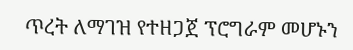ጥረት ለማገዝ የተዘጋጀ ፕሮግራም መሆኑን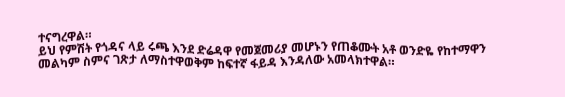ተናግረዋል።
ይህ የምሽት የጎዳና ላይ ሩጫ እንደ ድሬዳዋ የመጀመሪያ መሆኑን የጠቆሙት አቶ ወንድዬ የከተማዋን መልካም ስምና ገጽታ ለማስተዋወቅም ከፍተኛ ፋይዳ እንዳለው አመላክተዋል።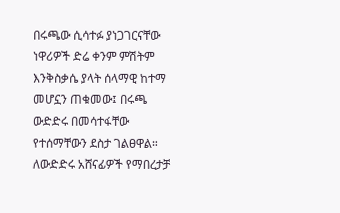በሩጫው ሲሳተፉ ያነጋገርናቸው ነዋሪዎች ድሬ ቀንም ምሽትም እንቅስቃሴ ያላት ሰላማዊ ከተማ መሆኗን ጠቁመው፤ በሩጫ ውድድሩ በመሳተፋቸው የተሰማቸውን ደስታ ገልፀዋል።
ለውድድሩ አሸናፊዎች የማበረታቻ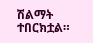ሽልማት ተበርክቷል።